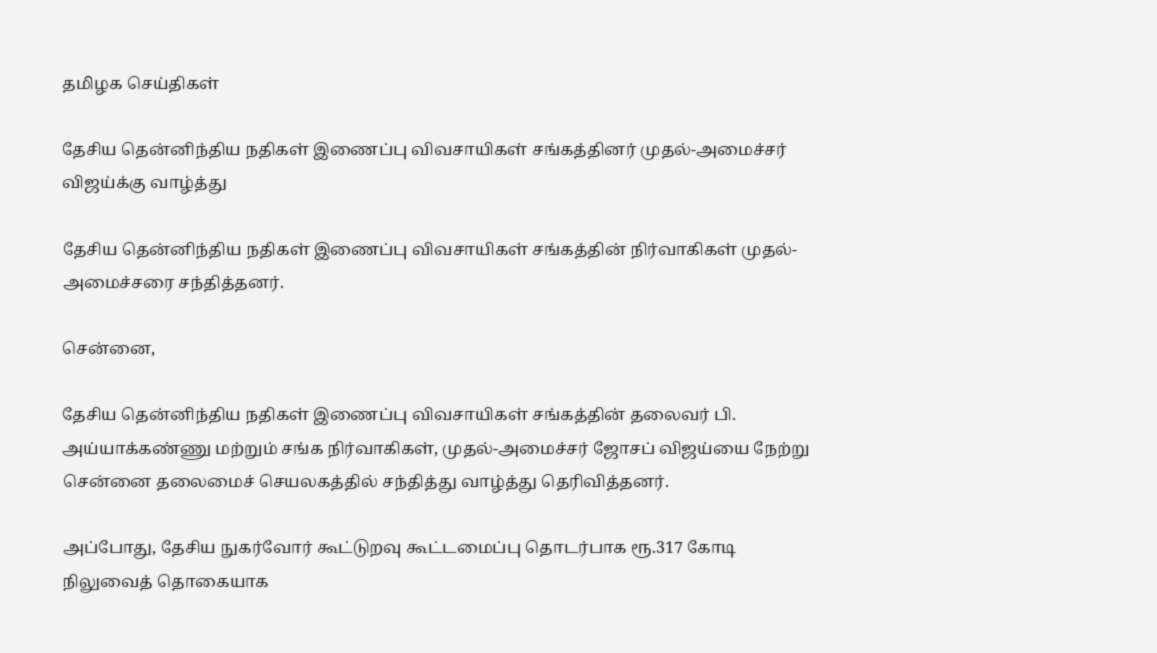தமிழக செய்திகள்

தேசிய தென்னிந்திய நதிகள் இணைப்பு விவசாயிகள் சங்கத்தினர் முதல்-அமைச்சர் விஜய்க்கு வாழ்த்து

தேசிய தென்னிந்திய நதிகள் இணைப்பு விவசாயிகள் சங்கத்தின் நிர்வாகிகள் முதல்-அமைச்சரை சந்தித்தனர்.

சென்னை,

தேசிய தென்னிந்திய நதிகள் இணைப்பு விவசாயிகள் சங்கத்தின் தலைவர் பி. அய்யாக்கண்ணு மற்றும் சங்க நிர்வாகிகள், முதல்-அமைச்சர் ஜோசப் விஜய்யை நேற்று சென்னை தலைமைச் செயலகத்தில் சந்தித்து வாழ்த்து தெரிவித்தனர்.

அப்போது, தேசிய நுகர்வோர் கூட்டுறவு கூட்டமைப்பு தொடர்பாக ரூ.317 கோடி நிலுவைத் தொகையாக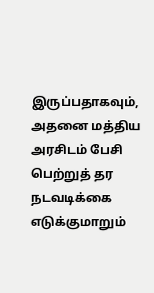இருப்பதாகவும், அதனை மத்திய அரசிடம் பேசி பெற்றுத் தர நடவடிக்கை எடுக்குமாறும்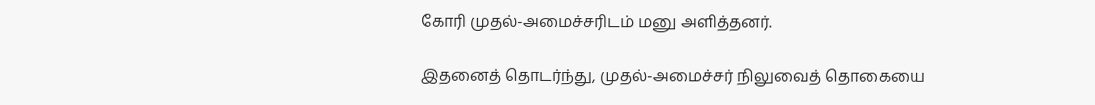கோரி முதல்-அமைச்சரிடம் மனு அளித்தனர்.

இதனைத் தொடர்ந்து, முதல்-அமைச்சர் நிலுவைத் தொகையை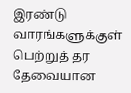இரண்டு வாரங்களுக்குள் பெற்றுத் தர தேவையான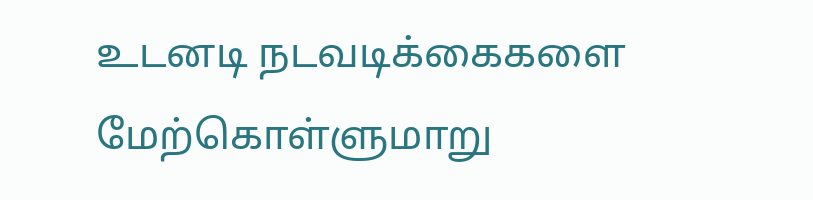உடனடி நடவடிக்கைகளை மேற்கொள்ளுமாறு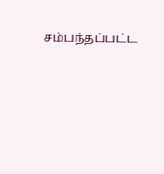சம்பந்தப்பட்ட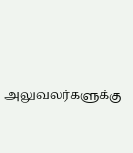அலுவலர்களுக்கு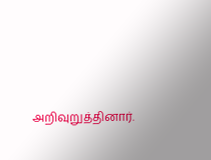அறிவுறுத்தினார்.